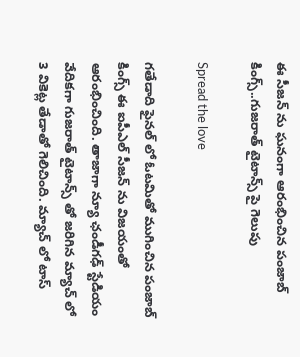ఈ సీజన్ ను ఘనంగా ఆరంభించిన పంజాబ్ కింగ్స్..గుజరాత్ టైటాన్స్ పై గెలుపు

Spread the love

గతేడాది ఫైనల్ లో ఓటమితో ముగించిన పంజాబ్ కింగ్స్ ఈ ఐపీఎల్ సీజన్ ను విజయంతో ఆరంభించింది. తాజాగా న్యూ ఛండీగఢ్ స్టేడియం వేదికగా గుజరాత్ టైటాన్స్ తో జరిగిన మ్యాచ్ లో 3 వికెట్ల తేడాతో గెలిచింది. మ్యాచ్ లో టాస్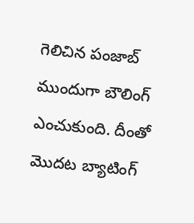గెలిచిన పంజాబ్ ముందుగా బౌలింగ్ ఎంచుకుంది. దీంతో మొదట బ్యాటింగ్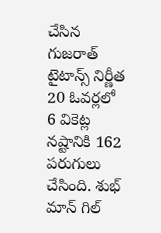చేసిన గుజరాత్ టైటాన్స్ నిర్ణీత 20 ఓవర్లలో 6 వికెట్ల నష్టానికి 162 పరుగులు చేసింది. శుభ్ మాన్ గిల్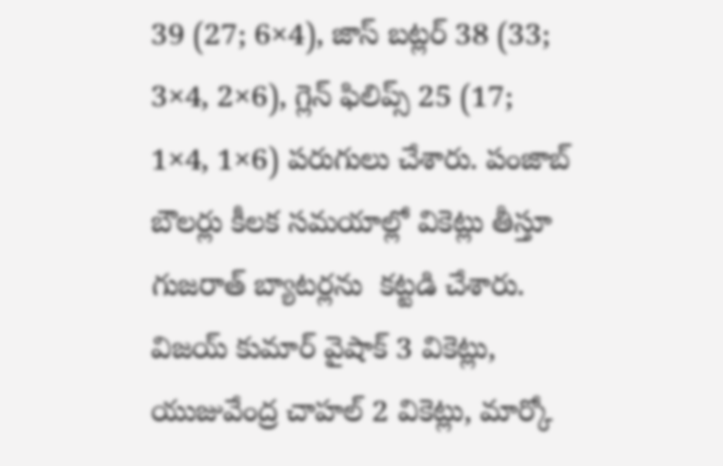39 (27; 6×4), జాస్ బట్లర్ 38 (33; 3×4, 2×6), గ్లెన్ ఫిలిప్స్ 25 (17; 1×4, 1×6) పరుగులు చేశారు. పంజాబ్ బౌలర్లు కీలక సమయాల్లో వికెట్లు తీస్తూ గుజరాత్ బ్యాటర్లను  కట్టడి చేశారు. విజయ్ కుమార్ వైషాక్ 3 వికెట్లు, యుజువేంద్ర చాహల్ 2 వికెట్లు, మార్కో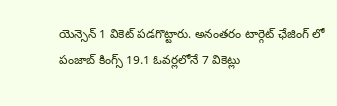యెన్సెన్ 1 వికెట్ పడగొట్టారు. అనంతరం టార్గెట్ ఛేజింగ్ లో పంజాబ్ కింగ్స్ 19.1 ఓవర్లలోనే 7 వికెట్లు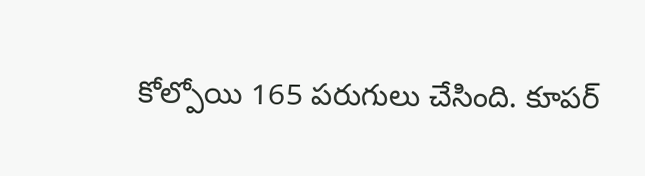కోల్పోయి 165 పరుగులు చేసింది. కూపర్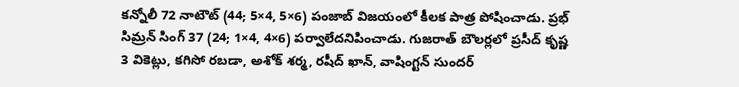కన్నోలీ 72 నాటౌట్ (44; 5×4, 5×6) పంజాబ్ విజయంలో కీలక పాత్ర పోషించాడు. ప్రభ్ సిమ్రన్ సింగ్ 37 (24; 1×4, 4×6) పర్వాలేదనిపించాడు. గుజరాత్ బౌలర్లలో ప్రసీద్ కృష్ణ 3 వికెట్లు, కగిసో రబడా, అశోక్ శర్మ, రషీద్ ఖాన్, వాషింగ్టన్ సుందర్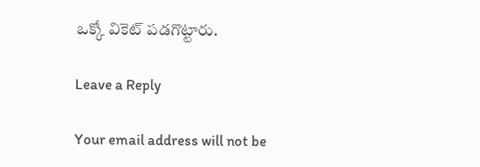ఒక్కో వికెట్ పడగొట్టారు.

Leave a Reply

Your email address will not be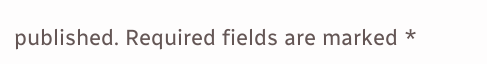published. Required fields are marked *